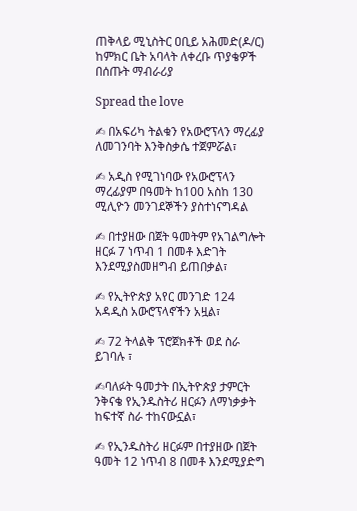ጠቅላይ ሚኒስትር ዐቢይ አሕመድ(ዶ/ር) ከምክር ቤት አባላት ለቀረቡ ጥያቄዎች በሰጡት ማብራሪያ

Spread the love

✍ በአፍሪካ ትልቁን የአውሮፕላን ማረፊያ ለመገንባት እንቅስቃሴ ተጀምሯል፣

✍ አዲስ የሚገነባው የአውሮፕላን ማረፊያም በዓመት ከ100 አስከ 130 ሚሊዮን መንገደኞችን ያስተነናግዳል

✍ በተያዘው በጀት ዓመትም የአገልግሎት ዘርፉ 7 ነጥብ 1 በመቶ እድገት እንደሚያስመዘግብ ይጠበቃል፣

✍ የኢትዮጵያ አየር መንገድ 124 አዳዲስ አውሮፕላኖችን አዟል፣

✍ 72 ትላልቅ ፕሮጀክቶች ወደ ስራ ይገባሉ ፣

✍ባለፉት ዓመታት በኢትዮጵያ ታምርት ንቅናቄ የኢንዱስትሪ ዘርፉን ለማነቃቃት ከፍተኛ ስራ ተከናውኗል፣

✍ የኢንዱስትሪ ዘርፉም በተያዘው በጀት ዓመት 12 ነጥብ 8 በመቶ እንደሚያድግ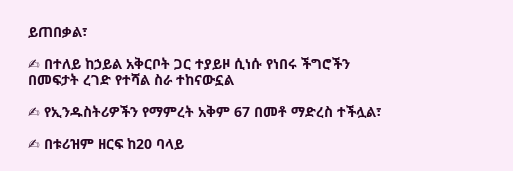ይጠበቃል፣

✍ በተለይ ከኃይል አቅርቦት ጋር ተያይዞ ሲነሱ የነበሩ ችግሮችን በመፍታት ረገድ የተሻል ስራ ተከናውኗል

✍ የኢንዱስትሪዎችን የማምረት አቅም 67 በመቶ ማድረስ ተችሏል፣

✍ በቱሪዝም ዘርፍ ከ20 ባላይ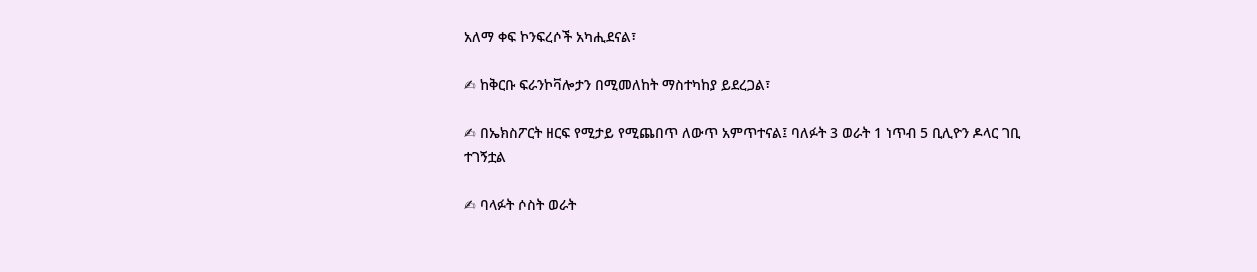አለማ ቀፍ ኮንፍረሶች አካሒደናል፣

✍ ከቅርቡ ፍራንኮቫሎታን በሚመለከት ማስተካከያ ይደረጋል፣

✍ በኤክስፖርት ዘርፍ የሚታይ የሚጨበጥ ለውጥ አምጥተናል፤ ባለፉት 3 ወራት 1 ነጥብ 5 ቢሊዮን ዶላር ገቢ ተገኝቷል

✍ ባላፉት ሶስት ወራት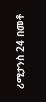ሪሚታንስ 24 በመቶ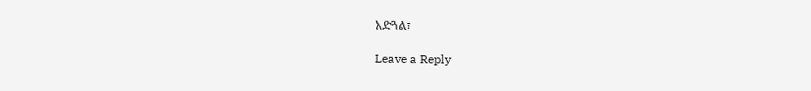አድጓል፣

Leave a Reply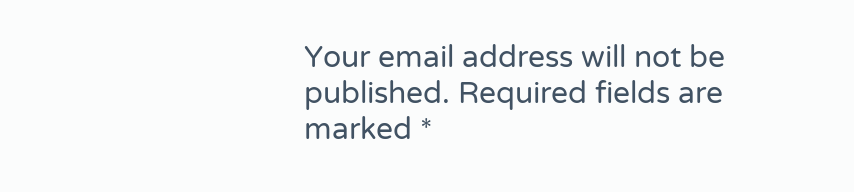Your email address will not be published. Required fields are marked *